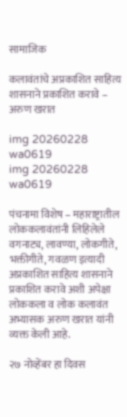सामाजिक

कलावंतांचे अप्रकाशित साहित्य शासनाने प्रकाशित करावे – अरुण खरात

img 20260228 wa0619
img 20260228 wa0619

पंचनामा विशेष – महाराष्ट्रातील लोककलावंतांनी लिहिलेले वगनाट्य, लावण्या, लोकगीते, भक्तीगीते, गवळण इत्यादी अप्रकाशित साहित्य शासनाने प्रकाशित करावे अशी अपेक्षा लोककला व लोक कलावंत अभ्यासक अरुण खरात यांनी व्यक्त केली आहे.

२७ नोव्हेंबर हा दिवस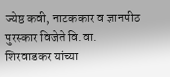ज्येष्ठ कवी, नाटककार व ज्ञानपीठ पुरस्कार विजेते वि.वा. शिरवाडकर यांच्या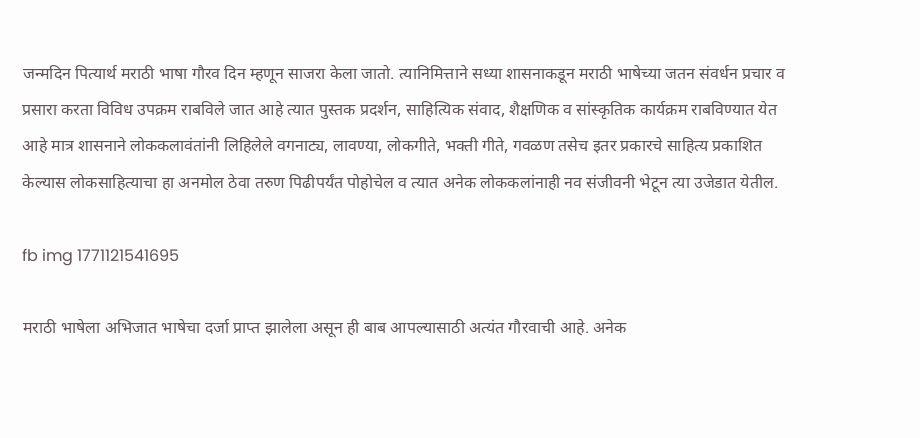जन्मदिन पित्यार्थ मराठी भाषा गौरव दिन म्हणून साजरा केला जातो. त्यानिमित्ताने सध्या शासनाकडून मराठी भाषेच्या जतन संवर्धन प्रचार व प्रसारा करता विविध उपक्रम राबविले जात आहे त्यात पुस्तक प्रदर्शन, साहित्यिक संवाद, शैक्षणिक व सांस्कृतिक कार्यक्रम राबविण्यात येत आहे मात्र शासनाने लोककलावंतांनी लिहिलेले वगनाट्य, लावण्या, लोकगीते, भक्ती गीते, गवळण तसेच इतर प्रकारचे साहित्य प्रकाशित केल्यास लोकसाहित्याचा हा अनमोल ठेवा तरुण पिढीपर्यंत पोहोचेल व त्यात अनेक लोककलांनाही नव संजीवनी भेटून त्या उजेडात येतील.

fb img 1771121541695

मराठी भाषेला अभिजात भाषेचा दर्जा प्राप्त झालेला असून ही बाब आपल्यासाठी अत्यंत गौरवाची आहे. अनेक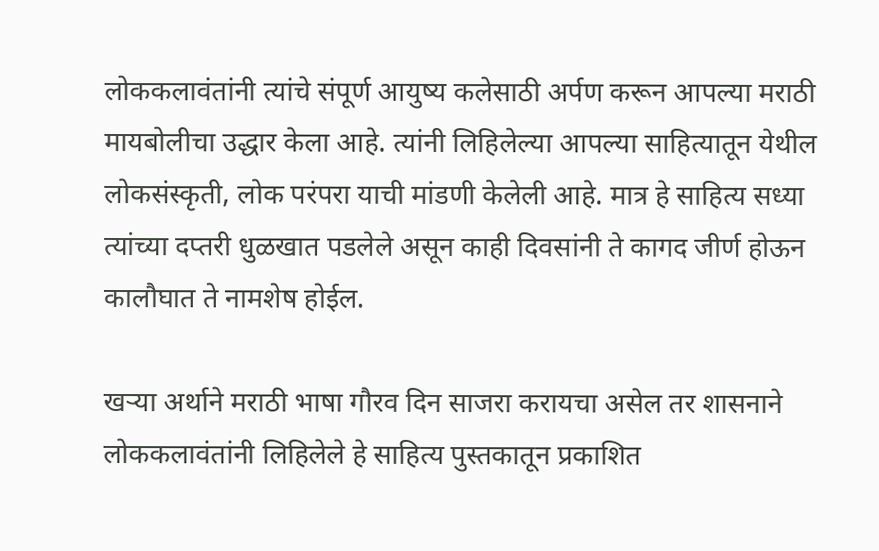लोककलावंतांनी त्यांचे संपूर्ण आयुष्य कलेसाठी अर्पण करून आपल्या मराठी मायबोलीचा उद्धार केला आहे. त्यांनी लिहिलेल्या आपल्या साहित्यातून येथील लोकसंस्कृती, लोक परंपरा याची मांडणी केलेली आहे. मात्र हे साहित्य सध्या त्यांच्या दप्तरी धुळखात पडलेले असून काही दिवसांनी ते कागद जीर्ण होऊन कालौघात ते नामशेष होईल.

खऱ्या अर्थाने मराठी भाषा गौरव दिन साजरा करायचा असेल तर शासनाने लोककलावंतांनी लिहिलेले हे साहित्य पुस्तकातून प्रकाशित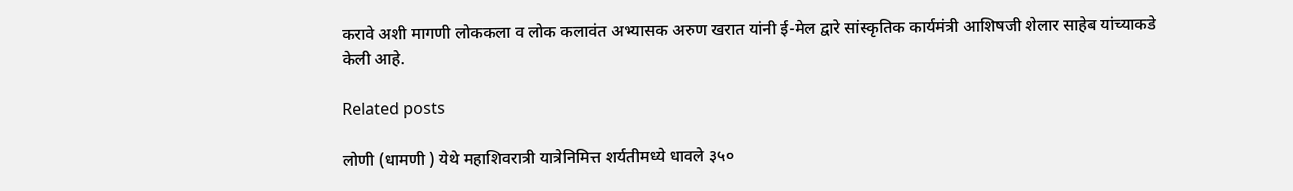करावे अशी मागणी लोककला व लोक कलावंत अभ्यासक अरुण खरात यांनी ई-मेल द्वारे सांस्कृतिक कार्यमंत्री आशिषजी शेलार साहेब यांच्याकडे केली आहे.

Related posts

लोणी (धामणी ) येथे महाशिवरात्री यात्रेनिमित्त शर्यतीमध्ये धावले ३५०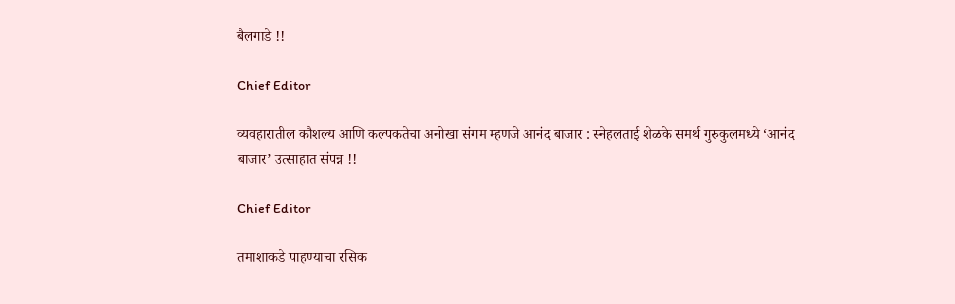बैलगाडे !!

Chief Editor

व्यवहारातील कौशल्य आणि कल्पकतेचा अनोखा संगम म्हणजे आनंद बाजार : स्नेहलताई शेळके समर्थ गुरुकुलमध्ये ‘आनंद बाजार’ उत्साहात संपन्न !!

Chief Editor

तमाशाकडे पाहण्याचा रसिक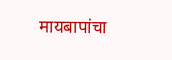मायबापांचा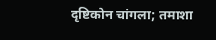दृष्टिकोन चांगला; तमाशा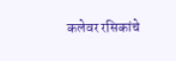कलेवर रसिकांचे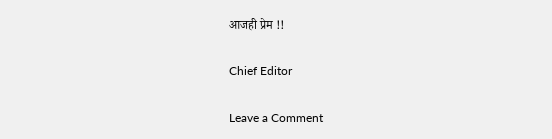आजही प्रेम !!

Chief Editor

Leave a Comment